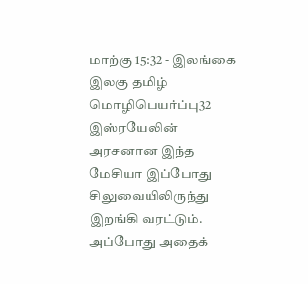மாற்கு 15:32 - இலங்கை இலகு தமிழ் மொழிபெயர்ப்பு32 இஸ்ரயேலின் அரசனான இந்த மேசியா இப்போது சிலுவையிலிருந்து இறங்கி வரட்டும். அப்போது அதைக்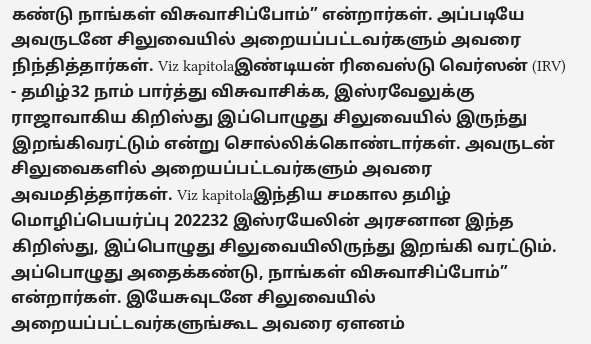கண்டு நாங்கள் விசுவாசிப்போம்” என்றார்கள். அப்படியே அவருடனே சிலுவையில் அறையப்பட்டவர்களும் அவரை நிந்தித்தார்கள். Viz kapitolaஇண்டியன் ரிவைஸ்டு வெர்ஸன் (IRV) - தமிழ்32 நாம் பார்த்து விசுவாசிக்க, இஸ்ரவேலுக்கு ராஜாவாகிய கிறிஸ்து இப்பொழுது சிலுவையில் இருந்து இறங்கிவரட்டும் என்று சொல்லிக்கொண்டார்கள். அவருடன் சிலுவைகளில் அறையப்பட்டவர்களும் அவரை அவமதித்தார்கள். Viz kapitolaஇந்திய சமகால தமிழ் மொழிப்பெயர்ப்பு 202232 இஸ்ரயேலின் அரசனான இந்த கிறிஸ்து, இப்பொழுது சிலுவையிலிருந்து இறங்கி வரட்டும். அப்பொழுது அதைக்கண்டு, நாங்கள் விசுவாசிப்போம்” என்றார்கள். இயேசுவுடனே சிலுவையில் அறையப்பட்டவர்களுங்கூட அவரை ஏளனம்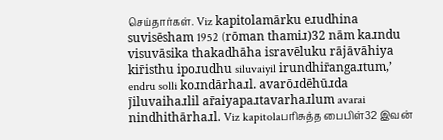செய்தார்கள். Viz kapitolamārku eɹudhina suvisēsham 1952 (rōman thamiɹ)32 nām kaɹndu visuvāsika thakadhāha isravēluku rājāvāhiya kir̄isthu ipoɹudhu siluvaiyil irundhir̄angaɹtum,’ endru solli koɹndārhaɹl. avarōɹdēhūɹda j̄iluvaihaɹlil ar̄aiyapaɹtavarhaɹlum avarai nindhithārhaɹl. Viz kapitolaபரிசுத்த பைபிள்32 இவன்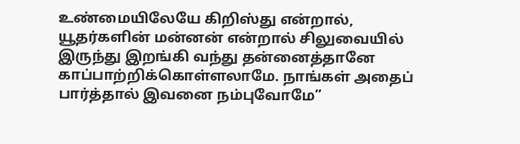உண்மையிலேயே கிறிஸ்து என்றால், யூதர்களின் மன்னன் என்றால் சிலுவையில் இருந்து இறங்கி வந்து தன்னைத்தானே காப்பாற்றிக்கொள்ளலாமே. நாங்கள் அதைப் பார்த்தால் இவனை நம்புவோமே”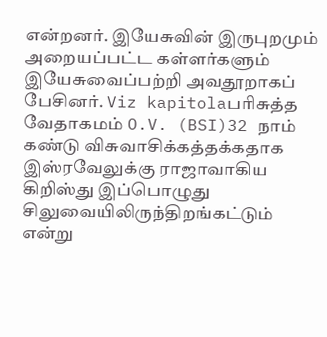என்றனர். இயேசுவின் இருபுறமும் அறையப்பட்ட கள்ளர்களும் இயேசுவைப்பற்றி அவதூறாகப் பேசினர். Viz kapitolaபரிசுத்த வேதாகமம் O.V. (BSI)32 நாம் கண்டு விசுவாசிக்கத்தக்கதாக இஸ்ரவேலுக்கு ராஜாவாகிய கிறிஸ்து இப்பொழுது சிலுவையிலிருந்திறங்கட்டும் என்று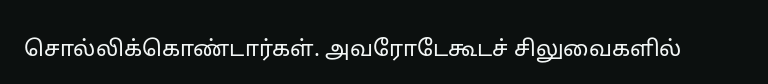சொல்லிக்கொண்டார்கள். அவரோடேகூடச் சிலுவைகளில்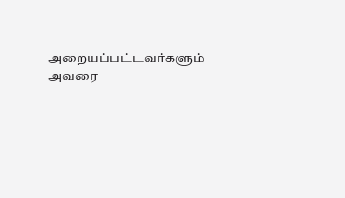அறையப்பட்டவர்களும் அவரை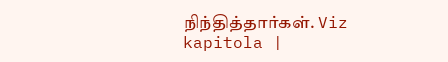நிந்தித்தார்கள். Viz kapitola |